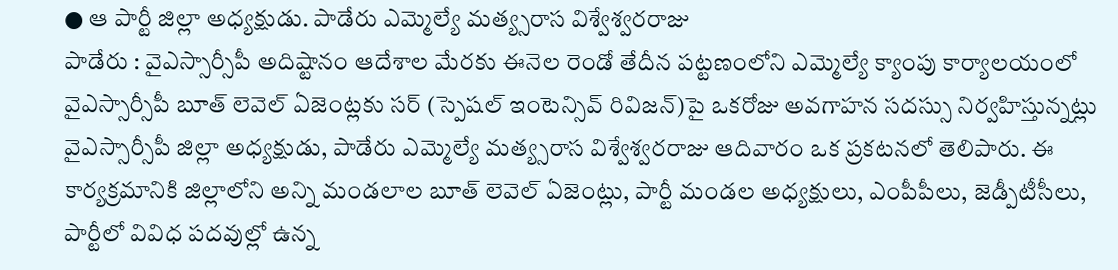● ఆ పార్టీ జిల్లా అధ్యక్షుడు. పాడేరు ఎమ్మెల్యే మత్య్సరాస విశ్వేశ్వరరాజు
పాడేరు : వైఎస్సార్సీపీ అదిష్టానం ఆదేశాల మేరకు ఈనెల రెండో తేదీన పట్టణంలోని ఎమ్మెల్యే క్యాంపు కార్యాలయంలో వైఎస్సార్సీపీ బూత్ లెవెల్ ఏజెంట్లకు సర్ (స్పెషల్ ఇంటెన్సివ్ రివిజన్)పై ఒకరోజు అవగాహన సదస్సు నిర్వహిస్తున్నట్లు వైఎస్సార్సీపీ జిల్లా అధ్యక్షుడు, పాడేరు ఎమ్మెల్యే మత్య్సరాస విశ్వేశ్వరరాజు ఆదివారం ఒక ప్రకటనలో తెలిపారు. ఈ కార్యక్రమానికి జిల్లాలోని అన్ని మండలాల బూత్ లెవెల్ ఏజెంట్లు, పార్టీ మండల అధ్యక్షులు, ఎంపీపీలు, జెడ్పీటీసీలు, పార్టీలో వివిధ పదవుల్లో ఉన్న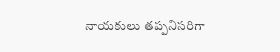నాయకులు తప్పనిసరిగా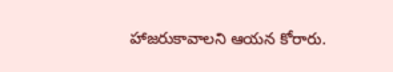హాజరుకావాలని ఆయన కోరారు.